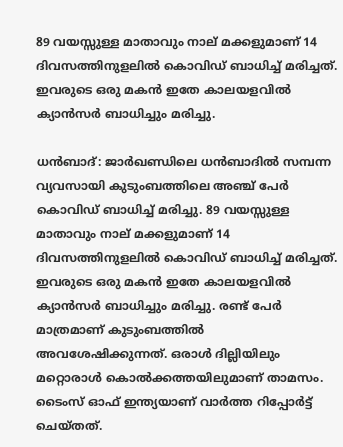89 വയസ്സുള്ള മാതാവും നാല് മക്കളുമാണ് 14 ദിവസത്തിനുളലില്‍ കൊവിഡ് ബാധിച്ച് മരിച്ചത്.  ഇവരുടെ ഒരു മകന്‍ ഇതേ കാലയളവില്‍ ക്യാന്‍സര്‍ ബാധിച്ചും മരിച്ചു.

ധന്‍ബാദ്: ജാര്‍ഖണ്ഡിലെ ധന്‍ബാദില്‍ സമ്പന്ന വ്യവസായി കുടുംബത്തിലെ അഞ്ച് പേര്‍ കൊവിഡ് ബാധിച്ച് മരിച്ചു. 89 വയസ്സുള്ള മാതാവും നാല് മക്കളുമാണ് 14 ദിവസത്തിനുളലില്‍ കൊവിഡ് ബാധിച്ച് മരിച്ചത്. ഇവരുടെ ഒരു മകന്‍ ഇതേ കാലയളവില്‍ ക്യാന്‍സര്‍ ബാധിച്ചും മരിച്ചു. രണ്ട് പേര്‍ മാത്രമാണ് കുടുംബത്തില്‍ അവശേഷിക്കുന്നത്. ഒരാള്‍ ദില്ലിയിലും മറ്റൊരാള്‍ കൊല്‍ക്കത്തയിലുമാണ് താമസം. ടൈംസ് ഓഫ് ഇന്ത്യയാണ് വാര്‍ത്ത റിപ്പോര്‍ട്ട് ചെയ്തത്.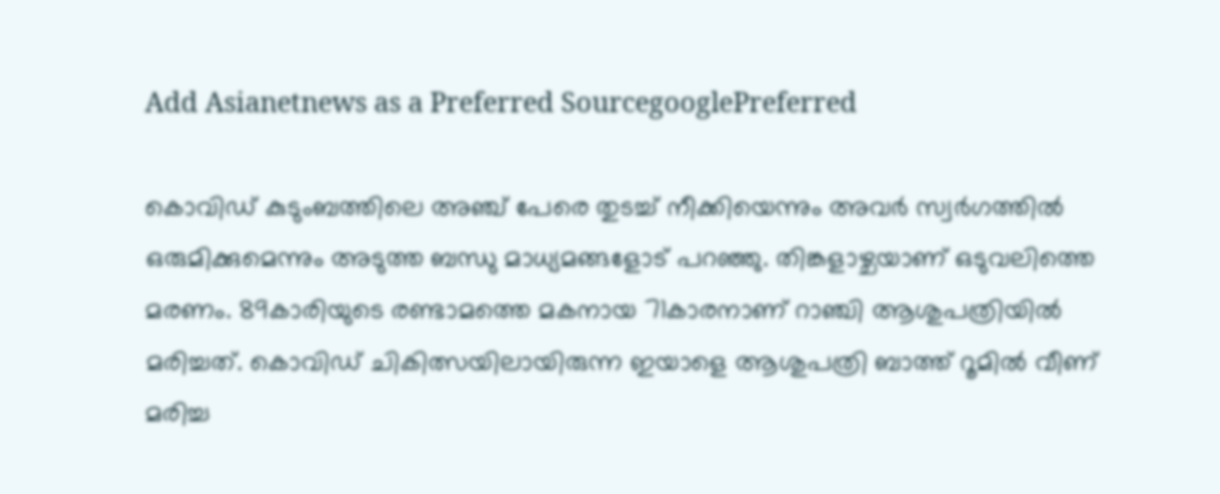Add Asianetnews as a Preferred SourcegooglePreferred

കൊവിഡ് കുടുംബത്തിലെ അഞ്ച് പേരെ തുടച്ച് നീക്കിയെന്നും അവര്‍ സ്വര്‍ഗത്തില്‍ ഒരുമിക്കുമെന്നും അടുത്ത ബന്ധു മാധ്യമങ്ങളോട് പറഞ്ഞു. തിങ്കളാഴ്ചയാണ് ഒടുവലിത്തെ മരണം. 89കാരിയുടെ രണ്ടാമത്തെ മകനായ 71കാരനാണ് റാഞ്ചി ആശുപത്രിയില്‍ മരിച്ചത്. കൊവിഡ് ചികിത്സയിലായിരുന്ന ഇയാളെ ആശുപത്രി ബാത്ത് റൂമില്‍ വീണ് മരിച്ച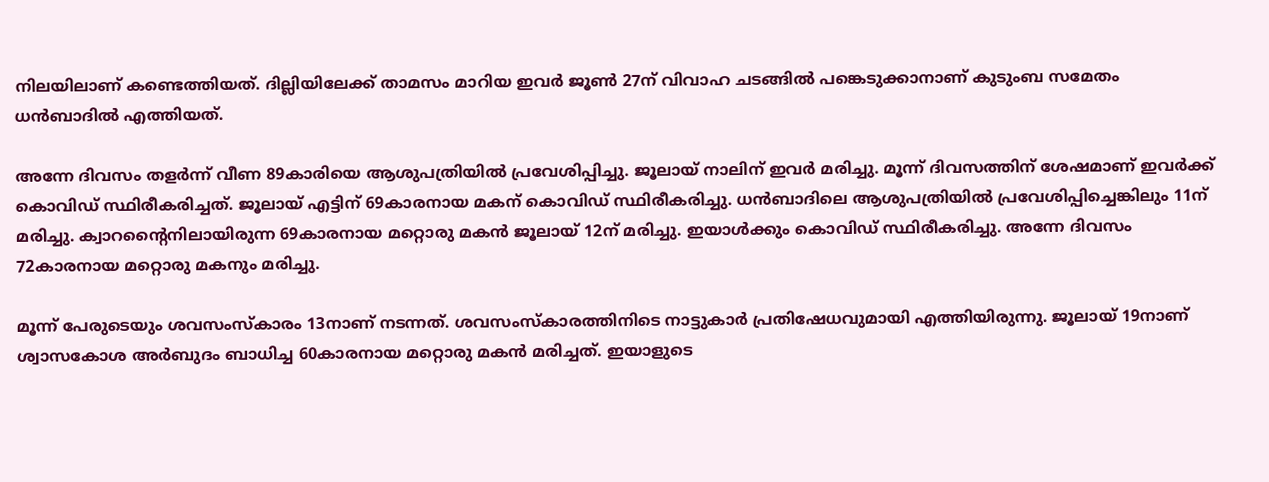നിലയിലാണ് കണ്ടെത്തിയത്. ദില്ലിയിലേക്ക് താമസം മാറിയ ഇവര്‍ ജൂണ്‍ 27ന് വിവാഹ ചടങ്ങില്‍ പങ്കെടുക്കാനാണ് കുടുംബ സമേതം ധന്‍ബാദില്‍ എത്തിയത്.

അന്നേ ദിവസം തളര്‍ന്ന് വീണ 89കാരിയെ ആശുപത്രിയില്‍ പ്രവേശിപ്പിച്ചു. ജൂലായ് നാലിന് ഇവര്‍ മരിച്ചു. മൂന്ന് ദിവസത്തിന് ശേഷമാണ് ഇവര്‍ക്ക് കൊവിഡ് സ്ഥിരീകരിച്ചത്. ജൂലായ് എട്ടിന് 69കാരനായ മകന് കൊവിഡ് സ്ഥിരീകരിച്ചു. ധന്‍ബാദിലെ ആശുപത്രിയില്‍ പ്രവേശിപ്പിച്ചെങ്കിലും 11ന് മരിച്ചു. ക്വാറന്റൈനിലായിരുന്ന 69കാരനായ മറ്റൊരു മകന്‍ ജൂലായ് 12ന് മരിച്ചു. ഇയാള്‍ക്കും കൊവിഡ് സ്ഥിരീകരിച്ചു. അന്നേ ദിവസം 72കാരനായ മറ്റൊരു മകനും മരിച്ചു.

മൂന്ന് പേരുടെയും ശവസംസ്‌കാരം 13നാണ് നടന്നത്. ശവസംസ്‌കാരത്തിനിടെ നാട്ടുകാര്‍ പ്രതിഷേധവുമായി എത്തിയിരുന്നു. ജൂലായ് 19നാണ് ശ്വാസകോശ അര്‍ബുദം ബാധിച്ച 60കാരനായ മറ്റൊരു മകന്‍ മരിച്ചത്. ഇയാളുടെ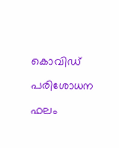കൊവിഡ് പരിശോധന ഫലം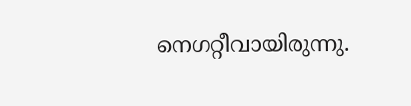നെഗറ്റീവായിരുന്നു.